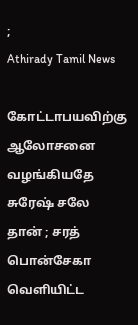;
Athirady Tamil News

கோட்டாபயவிற்கு ஆலோசனை வழங்கியதே சுரேஷ் சலே தான் ; சரத் பொன்சேகா வெளியிட்ட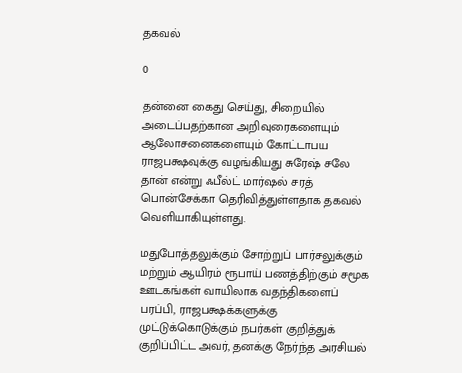தகவல்

0

தன்னை கைது செய்து, சிறையில் அடைப்பதற்கான அறிவுரைகளையும் ஆலோசனைகளையும் கோட்டாபய ராஜபக்ஷவுக்கு வழங்கியது சுரேஷ் சலே தான் என்று ஃபீல்ட் மார்ஷல் சரத் பொன்சேக்கா தெரிவித்துள்ளதாக தகவல் வெளியாகியுள்ளது.

மதுபோத்தலுக்கும் சோற்றுப் பார்சலுக்கும் மற்றும் ஆயிரம் ரூபாய் பணத்திற்கும் சமூக ஊடகங்கள் வாயிலாக வதந்திகளைப் பரப்பி, ராஜபக்ஷக்களுக்கு முட்டுக்கொடுக்கும் நபர்கள் குறித்துக் குறிப்பிட்ட அவர், தனக்கு நேர்ந்த அரசியல்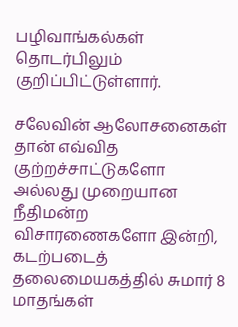பழிவாங்கல்கள் தொடர்பிலும் குறிப்பிட்டுள்ளார்.

சலேவின் ஆலோசனைகள்
தான் எவ்வித குற்றச்சாட்டுகளோ அல்லது முறையான நீதிமன்ற விசாரணைகளோ இன்றி, கடற்படைத் தலைமையகத்தில் சுமார் 8 மாதங்கள்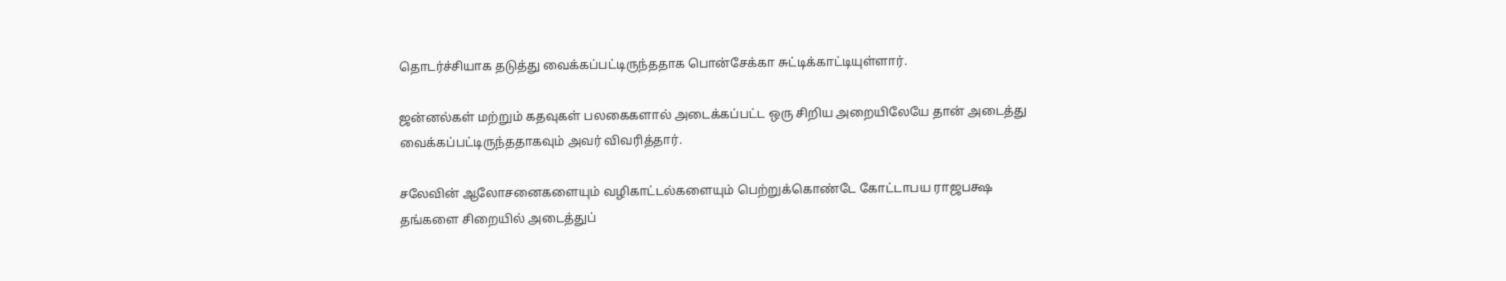தொடர்ச்சியாக தடுத்து வைக்கப்பட்டிருந்ததாக பொன்சேக்கா சுட்டிக்காட்டியுள்ளார்.

ஜன்னல்கள் மற்றும் கதவுகள் பலகைகளால் அடைக்கப்பட்ட ஒரு சிறிய அறையிலேயே தான் அடைத்து வைக்கப்பட்டிருந்ததாகவும் அவர் விவரித்தார்.

சலேவின் ஆலோசனைகளையும் வழிகாட்டல்களையும் பெற்றுக்கொண்டே கோட்டாபய ராஜபக்ஷ தங்களை சிறையில் அடைத்துப்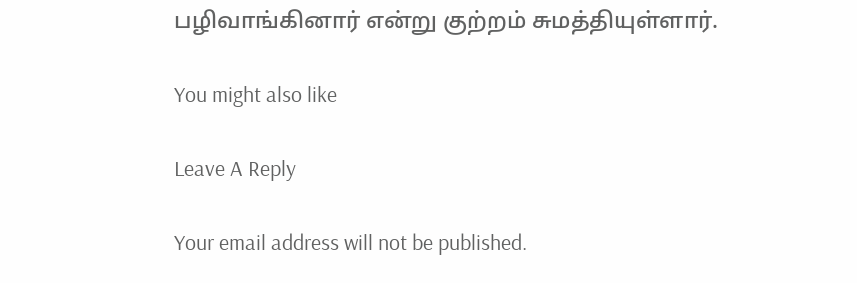பழிவாங்கினார் என்று குற்றம் சுமத்தியுள்ளார்.

You might also like

Leave A Reply

Your email address will not be published.